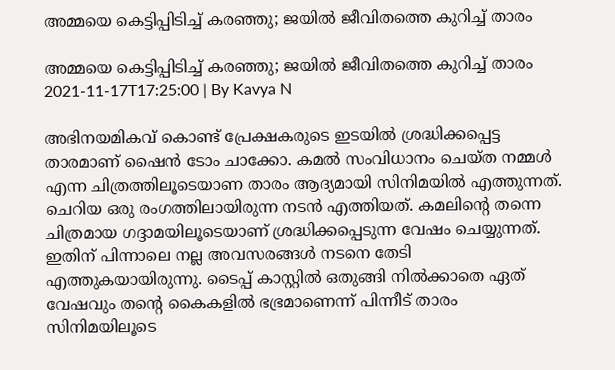അമ്മയെ കെട്ടിപ്പിടിച്ച് കരഞ്ഞു; ജയില്‍ ജീവിതത്തെ കുറിച്ച് താരം

അമ്മയെ കെട്ടിപ്പിടിച്ച് കരഞ്ഞു; ജയില്‍ ജീവിതത്തെ കുറിച്ച് താരം
2021-11-17T17:25:00 | By Kavya N

അഭിനയമികവ് കൊണ്ട് പ്രേക്ഷകരുടെ ഇടയിൽ ശ്രദ്ധിക്കപ്പെട്ട താരമാണ് ഷൈൻ ടോം ചാക്കോ. കമൽ സംവിധാനം ചെയ്ത നമ്മൾ എന്ന ചിത്രത്തിലൂടെയാണ താരം ആദ്യമായി സിനിമയിൽ എത്തുന്നത്. ചെറിയ ഒരു രംഗത്തിലായിരുന്ന നടൻ എത്തിയത്. കമലിന്റെ തന്നെ ചിത്രമായ ഗദ്ദാമയിലൂടെയാണ് ശ്രദ്ധിക്കപ്പെടുന്ന വേഷം ചെയ്യുന്നത്. ഇതിന് പിന്നാലെ നല്ല അവസരങ്ങൾ നടനെ തേടി എത്തുകയായിരുന്നു. ടൈപ്പ് കാസ്റ്റിൽ ഒതുങ്ങി നിൽക്കാതെ ഏത് വേഷവും തന്റെ കൈകളിൽ ഭഭ്രമാണെന്ന് പിന്നീട് താരം സിനിമയിലൂടെ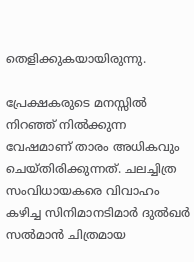തെളിക്കുകയായിരുന്നു.

പ്രേക്ഷകരുടെ മനസ്സിൽ നിറഞ്ഞ് നിൽക്കുന്ന വേഷമാണ് താരം അധികവും ചെയ്തിരിക്കുന്നത്. ചലച്ചിത്ര സംവിധായകരെ വിവാഹം കഴിച്ച സിനിമാനടിമാര്‍ ദുൽഖർ സൽമാൻ ചിത്രമായ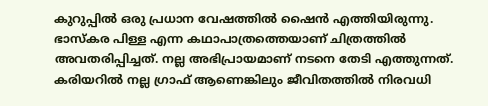കുറുപ്പിൽ ഒരു പ്രധാന വേഷത്തിൽ ഷൈൻ എത്തിയിരുന്നു. ഭാസ്കര പിള്ള എന്ന കഥാപാത്രത്തെയാണ് ചിത്രത്തിൽ അവതരിപ്പിച്ചത്. നല്ല അഭിപ്രായമാണ് നടനെ തേടി എത്തുന്നത്. കരിയറിൽ നല്ല ഗ്രാഫ് ആണെങ്കിലും ജീവിതത്തിൽ നിരവധി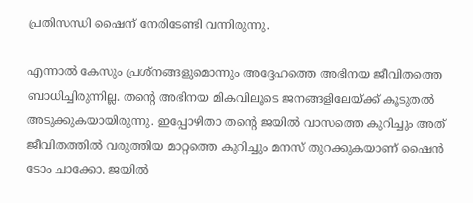പ്രതിസന്ധി ഷൈന് നേരിടേണ്ടി വന്നിരുന്നു.

എന്നാൽ കേസും പ്രശ്നങ്ങളുമൊന്നും അദ്ദേഹത്തെ അഭിനയ ജീവിതത്തെ ബാധിച്ചിരുന്നില്ല. തന്റെ അഭിനയ മികവിലൂടെ ജനങ്ങളിലേയ്ക്ക് കൂടുതൽ അടുക്കുകയായിരുന്നു. ഇപ്പോഴിതാ തന്റെ ജയിൽ വാസത്തെ കുറിച്ചും അത് ജീവിതത്തിൽ വരുത്തിയ മാറ്റത്തെ കുറിച്ചും മനസ് തുറക്കുകയാണ് ഷൈൻ ടോം ചാക്കോ. ജയില്‍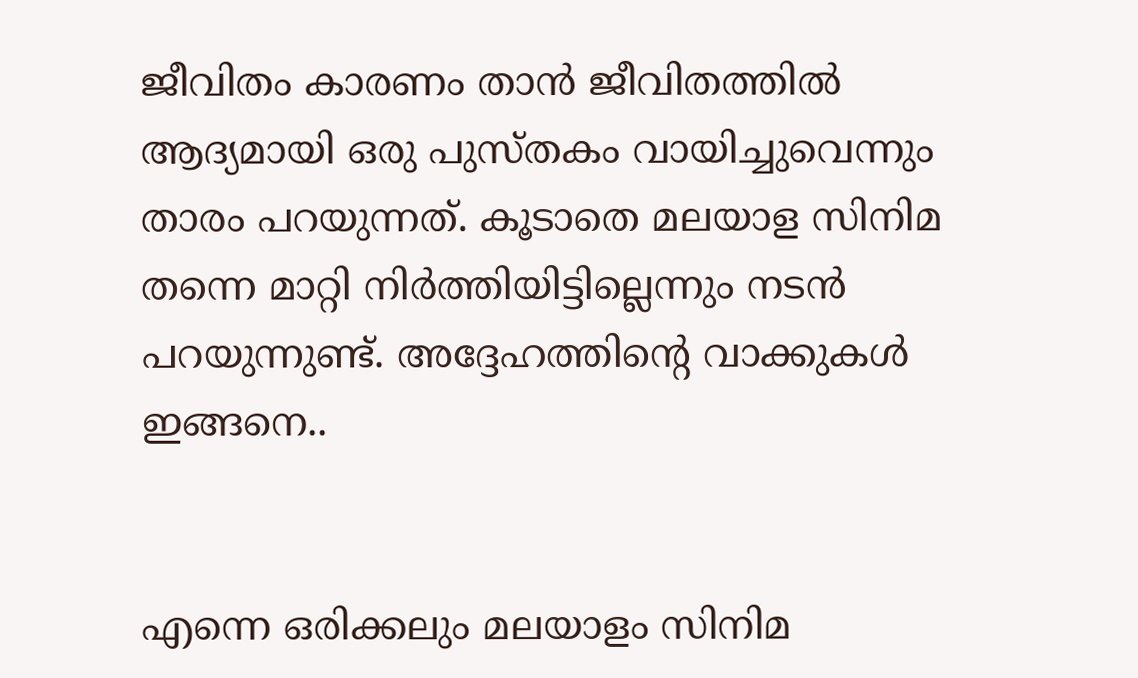ജീവിതം കാരണം താന്‍ ജീവിതത്തില്‍ ആദ്യമായി ഒരു പുസ്തകം വായിച്ചുവെന്നും താരം പറയുന്നത്. കൂടാതെ മലയാള സിനിമ തന്നെ മാറ്റി നിർത്തിയിട്ടില്ലെന്നും നടൻ പറയുന്നുണ്ട്. അദ്ദേഹത്തിന്റെ വാക്കുകൾ ഇങ്ങനെ..


എന്നെ ഒരിക്കലും മലയാളം സിനിമ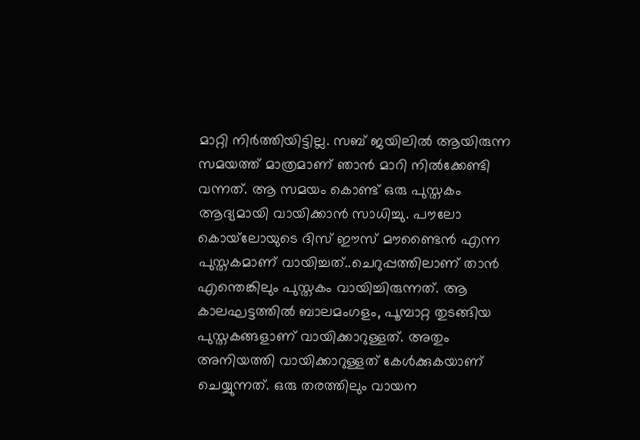മാറ്റി നിർത്തിയിട്ടില്ല. സബ് ജയിലിൽ ആയിരുന്ന സമയത്ത് മാത്രമാണ് ഞാൻ മാറി നിൽക്കേണ്ടി വന്നത്. ആ സമയം കൊണ്ട് ഒരു പുസ്തകം ആദ്യമായി വായിക്കാൻ സാധിച്ചു. പൗലോ കൊയ്‌ലോയുടെ ദിസ് ഈസ് മൗണ്ടൈൻ എന്ന പുസ്തകമാണ് വായിച്ചത്..ചെറുപ്പത്തിലാണ് താൻ എന്തെങ്കിലും പുസ്തകം വായിച്ചിരുന്നത്. ആ കാലഘട്ടത്തില്‍ ബാലമംഗളം, പൂമ്പാറ്റ തുടങ്ങിയ പുസ്തകങ്ങളാണ് വായിക്കാറുള്ളത്. അതും അനിയത്തി വായിക്കാറുള്ളത് കേൾക്കുകയാണ് ചെയ്യുന്നത്. ഒരു തരത്തിലും വായന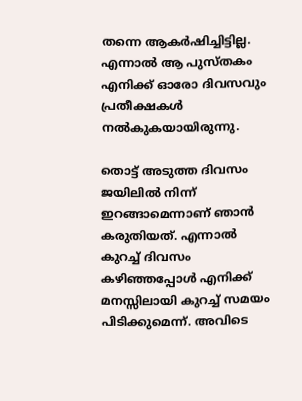തന്നെ ആകർഷിച്ചിട്ടില്ല. എന്നാൽ ആ പുസ്തകം എനിക്ക് ഓരോ ദിവസവും പ്രതീക്ഷകള്‍ നല്‍കുകയായിരുന്നു.

തൊട്ട് അടുത്ത ദിവസം ജയിലിൽ നിന്ന് ഇറങ്ങാമെന്നാണ് ഞാൻ കരുതിയത്. എന്നാൽ കുറച്ച് ദിവസം കഴിഞ്ഞപ്പോള്‍ എനിക്ക് മനസ്സിലായി കുറച്ച് സമയം പിടിക്കുമെന്ന്. അവിടെ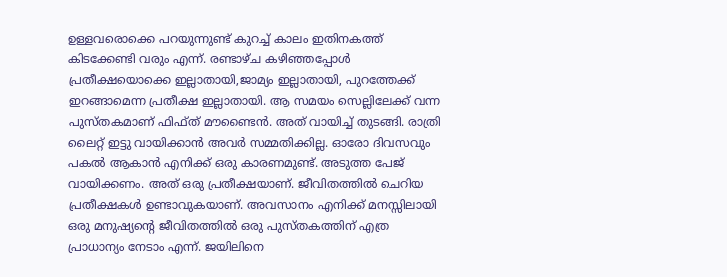ഉള്ളവരൊക്കെ പറയുന്നുണ്ട് കുറച്ച് കാലം ഇതിനകത്ത് കിടക്കേണ്ടി വരും എന്ന്. രണ്ടാഴ്ച കഴിഞ്ഞപ്പോൾ പ്രതീക്ഷയൊക്കെ ഇല്ലാതായി,ജാമ്യം ഇല്ലാതായി, പുറത്തേക്ക് ഇറങ്ങാമെന്ന പ്രതീക്ഷ ഇല്ലാതായി. ആ സമയം സെല്ലിലേക്ക് വന്ന പുസ്തകമാണ് ഫിഫ്ത് മൗണ്ടൈന്‍. അത് വായിച്ച് തുടങ്ങി. രാത്രി ലൈറ്റ് ഇട്ടു വായിക്കാൻ അവർ സമ്മതിക്കില്ല. ഓരോ ദിവസവും പകൽ ആകാൻ എനിക്ക് ഒരു കാരണമുണ്ട്. അടുത്ത പേജ് വായിക്കണം. അത് ഒരു പ്രതീക്ഷയാണ്. ജീവിതത്തിൽ ചെറിയ പ്രതീക്ഷകൾ ഉണ്ടാവുകയാണ്. അവസാനം എനിക്ക് മനസ്സിലായി ഒരു മനുഷ്യന്റെ ജീവിതത്തിൽ ഒരു പുസ്തകത്തിന് എത്ര പ്രാധാന്യം നേടാം എന്ന്. ജയിലിനെ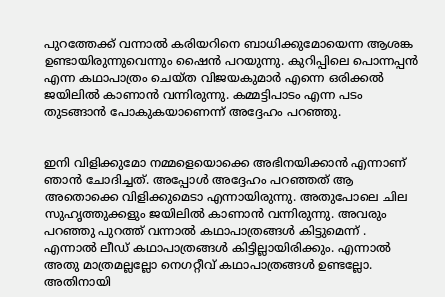പുറത്തേക്ക് വന്നാൽ കരിയറിനെ ബാധിക്കുമോയെന്ന ആശങ്ക ഉണ്ടായിരുന്നുവെന്നും ഷൈൻ പറയുന്നു. കുറിപ്പിലെ പൊന്നപ്പന്‍ എന്ന കഥാപാത്രം ചെയ്ത വിജയകുമാര്‍ എന്നെ ഒരിക്കല്‍ ജയിലില്‍ കാണാന്‍ വന്നിരുന്നു. കമ്മട്ടിപാടം എന്ന പടം തുടങ്ങാൻ പോകുകയാണെന്ന് അദ്ദേഹം പറഞ്ഞു.


ഇനി വിളിക്കുമോ നമ്മളെയൊക്കെ അഭിനയിക്കാൻ എന്നാണ് ഞാൻ ചോദിച്ചത്. അപ്പോൾ അദ്ദേഹം പറഞ്ഞത് ആ അതൊക്കെ വിളിക്കുമെടാ എന്നായിരുന്നു. അതുപോലെ ചില സുഹൃത്തുക്കളും ജയിലിൽ കാണാൻ വന്നിരുന്നു. അവരും പറഞ്ഞു പുറത്ത് വന്നാൽ കഥാപാത്രങ്ങൾ കിട്ടുമെന്ന് . എന്നാൽ ലീഡ് കഥാപാത്രങ്ങൾ കിട്ടില്ലായിരിക്കും. എന്നാൽ അതു മാത്രമല്ലല്ലോ നെഗറ്റീവ് കഥാപാത്രങ്ങൾ ഉണ്ടല്ലോ. അതിനായി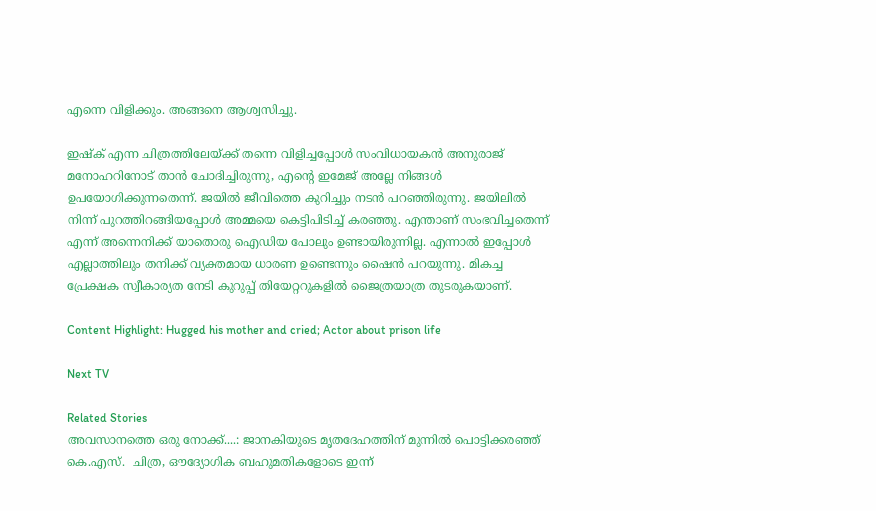എന്നെ വിളിക്കും. അങ്ങനെ ആശ്വസിച്ചു.

ഇഷ്ക് എന്ന ചിത്രത്തിലേയ്ക്ക് തന്നെ വിളിച്ചപ്പോൾ സംവിധായകൻ അനുരാജ് മനോഹറിനോട് താൻ ചോദിച്ചിരുന്നു, എന്റെ ഇമേജ് അല്ലേ നിങ്ങൾ ഉപയോഗിക്കുന്നതെന്ന്. ജയിൽ ജീവിത്തെ കുറിച്ചും നടൻ പറഞ്ഞിരുന്നു. ജയിലിൽ നിന്ന് പുറത്തിറങ്ങിയപ്പോൾ അമ്മയെ കെട്ടിപിടിച്ച് കരഞ്ഞു. എന്താണ് സംഭവിച്ചതെന്ന് എന്ന് അന്നെനിക്ക് യാതൊരു ഐഡിയ പോലും ഉണ്ടായിരുന്നില്ല. എന്നാൽ ഇപ്പോൾ എല്ലാത്തിലും തനിക്ക് വ്യക്തമായ ധാരണ ഉണ്ടെന്നും ഷൈൻ പറയുന്നു. മികച്ച പ്രേക്ഷക സ്വീകാര്യത നേടി കുറുപ്പ് തിയേറ്ററുകളിൽ ജൈത്രയാത്ര തുടരുകയാണ്.

Content Highlight: Hugged his mother and cried; Actor about prison life

Next TV

Related Stories
അവസാനത്തെ ഒരു നോക്ക്....: ജാനകിയുടെ മൃതദേഹത്തിന് മുന്നിൽ പൊട്ടിക്കരഞ്ഞ് കെ.എസ്.  ചിത്ര, ഔദ്യോഗിക ബഹുമതികളോടെ ഇന്ന്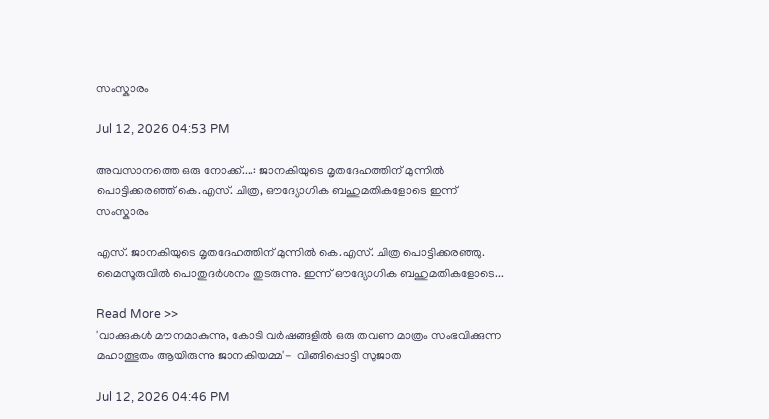സംസ്കാരം

Jul 12, 2026 04:53 PM

അവസാനത്തെ ഒരു നോക്ക്....: ജാനകിയുടെ മൃതദേഹത്തിന് മുന്നിൽ പൊട്ടിക്കരഞ്ഞ് കെ.എസ്. ചിത്ര, ഔദ്യോഗിക ബഹുമതികളോടെ ഇന്ന് സംസ്കാരം

എസ്. ജാനകിയുടെ മൃതദേഹത്തിന് മുന്നിൽ കെ.എസ്. ചിത്ര പൊട്ടിക്കരഞ്ഞു. മൈസൂരുവിൽ പൊതുദർശനം തുടരുന്നു. ഇന്ന് ഔദ്യോഗിക ബഹുമതികളോടെ...

Read More >>
'വാക്കുകൾ മൗനമാകുന്നു, കോടി വർഷങ്ങളിൽ ഒരു തവണ മാത്രം സംഭവിക്കുന്ന മഹാത്ഭുതം ആയിരുന്നു ജാനകിയമ്മ'-  വിങ്ങിപ്പൊട്ടി സുജാത

Jul 12, 2026 04:46 PM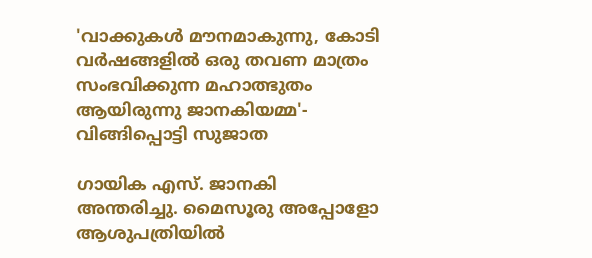'വാക്കുകൾ മൗനമാകുന്നു, കോടി വർഷങ്ങളിൽ ഒരു തവണ മാത്രം സംഭവിക്കുന്ന മഹാത്ഭുതം ആയിരുന്നു ജാനകിയമ്മ'- വിങ്ങിപ്പൊട്ടി സുജാത

ഗായിക എസ്. ജാനകി അന്തരിച്ചു. മൈസൂരു അപ്പോളോ ആശുപത്രിയിൽ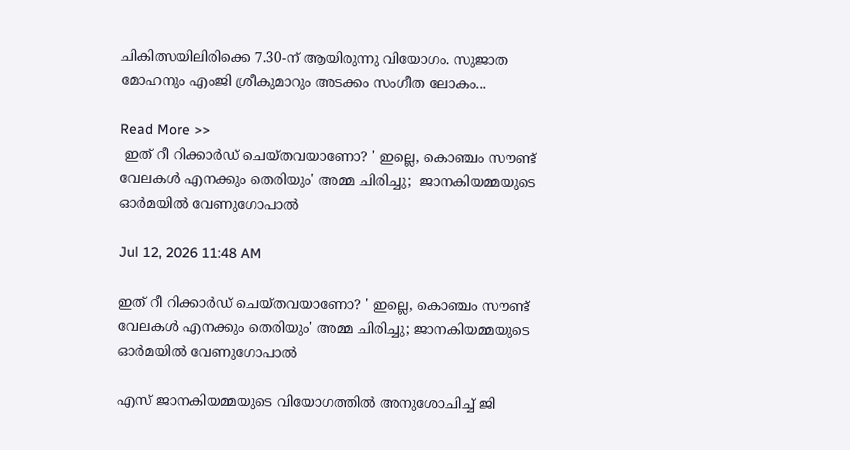ചികിത്സയിലിരിക്കെ 7.30-ന് ആയിരുന്നു വിയോഗം. സുജാത മോഹനും എംജി ശ്രീകുമാറും അടക്കം സംഗീത ലോകം...

Read More >>
 ഇത് റീ റിക്കാർഡ് ചെയ്തവയാണോ? ' ഇല്ലെ, കൊഞ്ചം സൗണ്ട് വേലകൾ എനക്കും തെരിയും' അമ്മ ചിരിച്ചു;  ജാനകിയമ്മയുടെ ഓർമയിൽ വേണുഗോപാൽ

Jul 12, 2026 11:48 AM

ഇത് റീ റിക്കാർഡ് ചെയ്തവയാണോ? ' ഇല്ലെ, കൊഞ്ചം സൗണ്ട് വേലകൾ എനക്കും തെരിയും' അമ്മ ചിരിച്ചു; ജാനകിയമ്മയുടെ ഓർമയിൽ വേണുഗോപാൽ

എസ് ജാനകിയമ്മയുടെ വിയോഗത്തിൽ അനുശോചിച്ച് ജി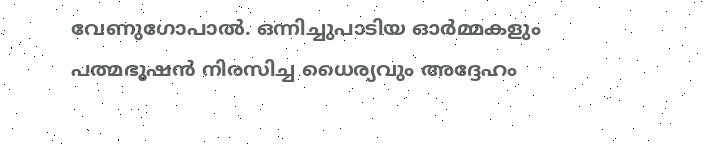വേണുഗോപാൽ. ഒന്നിച്ചുപാടിയ ഓർമ്മകളും പത്മഭൂഷൻ നിരസിച്ച ധൈര്യവും അദ്ദേഹം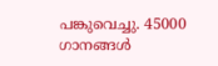പങ്കുവെച്ചു. 45000 ഗാനങ്ങൾ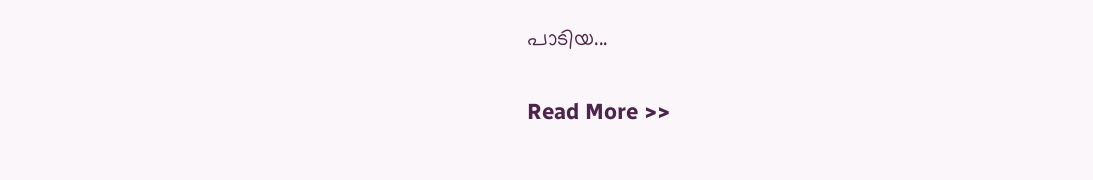പാടിയ...

Read More >>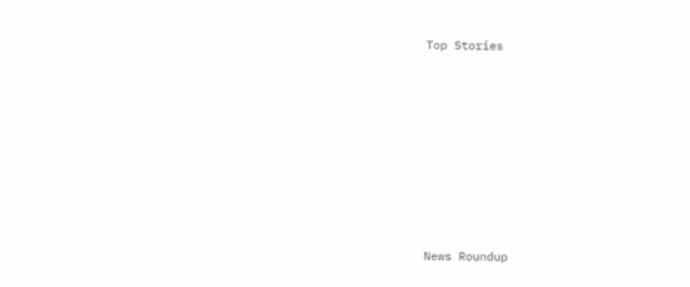Top Stories










News Roundup